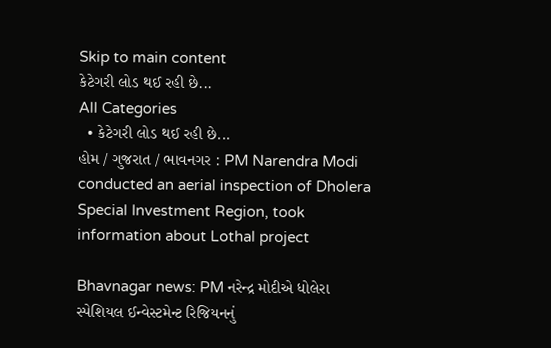Skip to main content
કેટેગરી લોડ થઈ રહી છે...
All Categories
  • કેટેગરી લોડ થઈ રહી છે...
હોમ / ગુજરાત / ભાવનગર : PM Narendra Modi conducted an aerial inspection of Dholera Special Investment Region, took information about Lothal project

Bhavnagar news: PM નરેન્દ્ર મોદીએ ધોલેરા સ્પેશિયલ ઈન્વેસ્ટમેન્ટ રિજિયનનું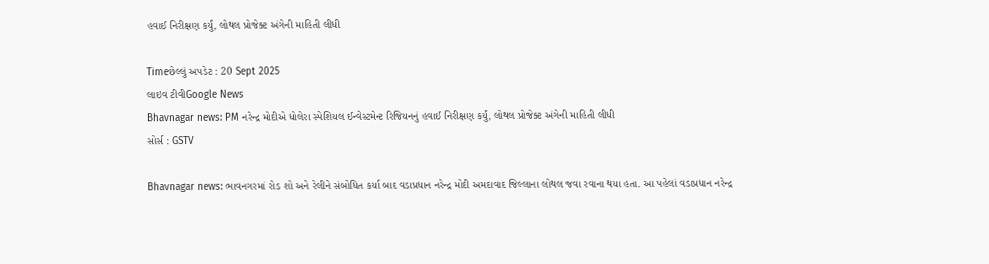હવાઈ નિરીક્ષણ કર્યું, લોથલ પ્રોજેક્ટ અંગેની માહિતી લીધી

Timeછેલ્લું અપડેટ : 20 Sept 2025
લાઇવ ટીવીGoogle News
Bhavnagar news: PM નરેન્દ્ર મોદીએ ધોલેરા સ્પેશિયલ ઈન્વેસ્ટમેન્ટ રિજિયનનું હવાઈ નિરીક્ષણ કર્યું, લોથલ પ્રોજેક્ટ અંગેની માહિતી લીધી
સોર્સ : GSTV

Bhavnagar news: ભાવનગરમાં રોડ શો અને રેલીને સંબોધિત કર્યા બાદ વડાપ્રધાન નરેન્દ્ર મોદી અમદાવાદ જિલ્લાના લોથલ જવા રવાના થયા હતા. આ પહેલાં વડાપ્રધાન નરેન્દ્ર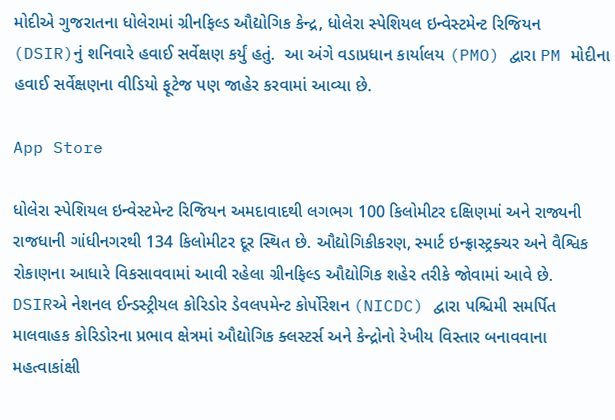મોદીએ ગુજરાતના ધોલેરામાં ગ્રીનફિલ્ડ ઔદ્યોગિક કેન્દ્ર, ધોલેરા સ્પેશિયલ ઇન્વેસ્ટમેન્ટ રિજિયન (DSIR)નું શનિવારે હવાઈ સર્વેક્ષણ કર્યું હતું.  આ અંગે વડાપ્રધાન કાર્યાલય (PMO) દ્વારા PM મોદીના હવાઈ સર્વેક્ષણના વીડિયો ફૂટેજ પણ જાહેર કરવામાં આવ્યા છે.

App Store

ધોલેરા સ્પેશિયલ ઇન્વેસ્ટમેન્ટ રિજિયન અમદાવાદથી લગભગ 100 કિલોમીટર દક્ષિણમાં અને રાજ્યની રાજધાની ગાંધીનગરથી 134 કિલોમીટર દૂર સ્થિત છે. ઔદ્યોગિકીકરણ, સ્માર્ટ ઇન્ફ્રાસ્ટ્રક્ચર અને વૈશ્વિક રોકાણના આધારે વિકસાવવામાં આવી રહેલા ગ્રીનફિલ્ડ ઔદ્યોગિક શહેર તરીકે જોવામાં આવે છે. DSIRએ નેશનલ ઈન્ડસ્ટ્રીયલ કોરિડોર ડેવલપમેન્ટ કોર્પોરેશન (NICDC) દ્વારા પશ્ચિમી સમર્પિત માલવાહક કોરિડોરના પ્રભાવ ક્ષેત્રમાં ઔદ્યોગિક ક્લસ્ટર્સ અને કેન્દ્રોનો રેખીય વિસ્તાર બનાવવાના મહત્વાકાંક્ષી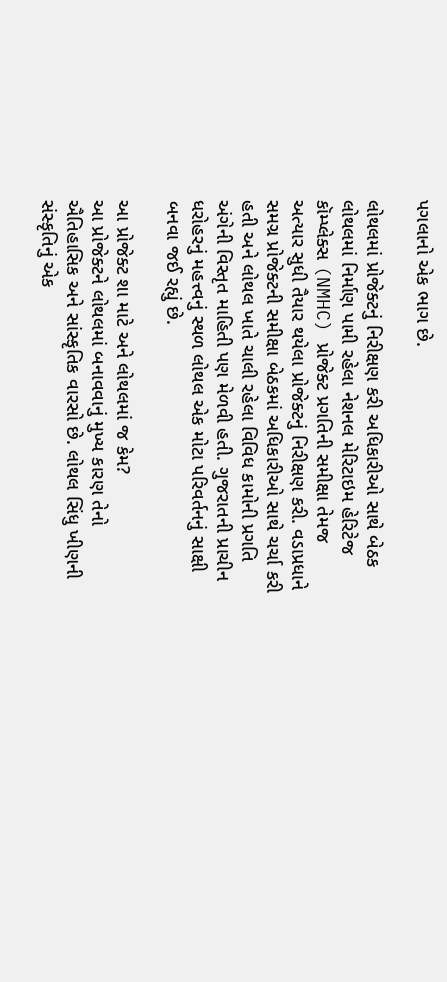પગલાનો એક ભાગ છે.

લોથલમાં પ્રોજેક્ટનું નિરીક્ષણ કરી અધિકારીઓ સાથે બેઠક
લોથલમાં નિર્માણ પામી રહેલા નેશનલ મેરિટાઇમ હેરિટેજ કૉમ્પ્લેક્સ (NMHC) પ્રોજેક્ટ પ્રગતિની સમીક્ષા તેમજ અત્યાર સુધી તૈયાર થયેલા પ્રોજેક્ટનું નિરીક્ષણ કરી. વડાપ્રધાને સમગ્ર પ્રોજેક્ટની સમીક્ષા બેઠકમાં અધિકારીઓ સાથે ચર્ચા કરી હતી અને લોથલ ખાતે ચાલી રહેલા વિવિધ કામોની પ્રગતિ અંગેની વિસ્તૃત માહિતી પણ મેળવી હતી. ગુજરાતની પ્રાચીન ધરોહરનું મહત્ત્વનું સ્થળ લોથલ એક મોટા પરિવર્તનનું સાક્ષી બનવા જઈ રહ્યું છે.

આ પ્રોજેક્ટ શા માટે અને લોથલમાં જ કેમ?
આ પ્રોજેક્ટને લોથલમાં બનાવવાનું મુખ્ય કારણ તેનો ઐતિહાસિક અને સાંસ્કૃતિક વારસો છે. લોથલ સિંધુ ખીણની સંસ્કૃતિનું એક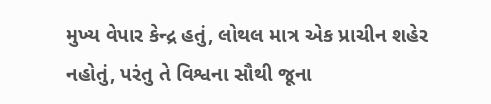મુખ્ય વેપાર કેન્દ્ર હતું, લોથલ માત્ર એક પ્રાચીન શહેર નહોતું, પરંતુ તે વિશ્વના સૌથી જૂના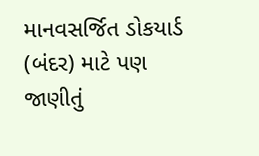માનવસર્જિત ડોકયાર્ડ (બંદર) માટે પણ જાણીતું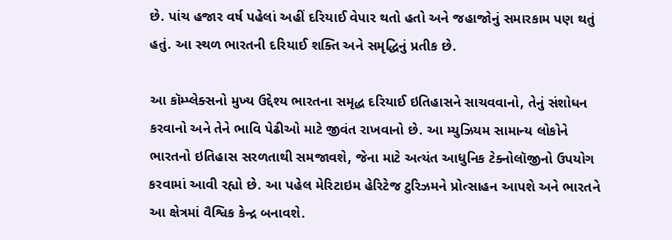છે. પાંચ હજાર વર્ષ પહેલાં અહીં દરિયાઈ વેપાર થતો હતો અને જહાજોનું સમારકામ પણ થતું હતું. આ સ્થળ ભારતની દરિયાઈ શક્તિ અને સમૃદ્ધિનું પ્રતીક છે.

આ કૉમ્પ્લેક્સનો મુખ્ય ઉદ્દેશ્ય ભારતના સમૃદ્ધ દરિયાઈ ઇતિહાસને સાચવવાનો, તેનું સંશોધન કરવાનો અને તેને ભાવિ પેઢીઓ માટે જીવંત રાખવાનો છે. આ મ્યુઝિયમ સામાન્ય લોકોને ભારતનો ઇતિહાસ સરળતાથી સમજાવશે, જેના માટે અત્યંત આધુનિક ટેક્નોલૉજીનો ઉપયોગ કરવામાં આવી રહ્યો છે. આ પહેલ મેરિટાઇમ હેરિટેજ ટુરિઝમને પ્રોત્સાહન આપશે અને ભારતને આ ક્ષેત્રમાં વૈશ્વિક કેન્દ્ર બનાવશે.